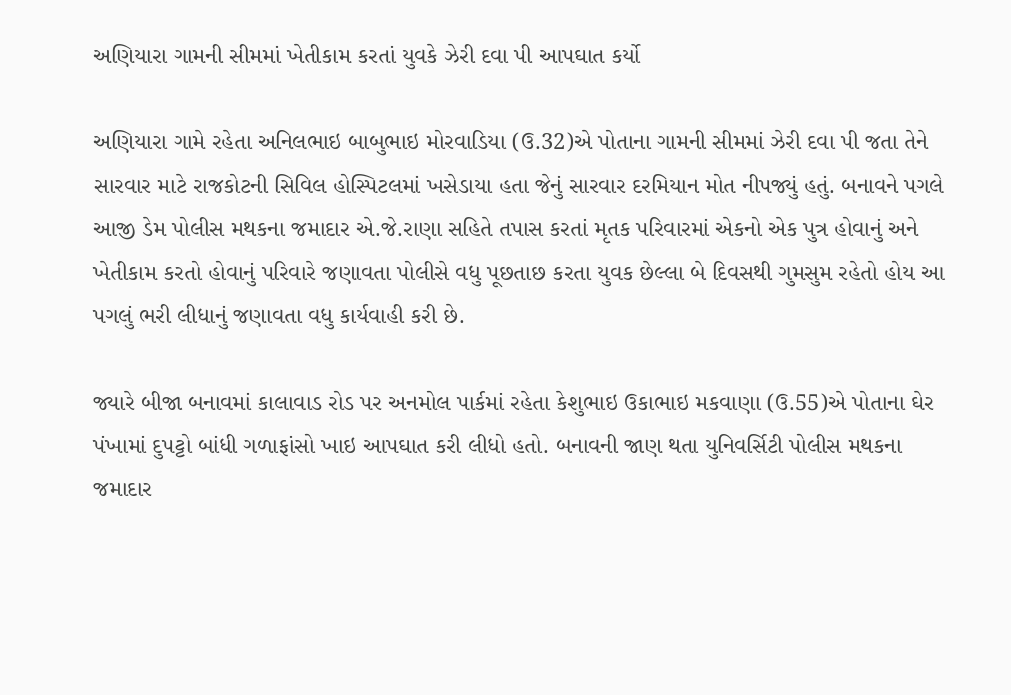અણિયારા ગામની સીમમાં ખેતીકામ કરતાં યુવકે ઝેરી દવા પી આપઘાત કર્યો

અણિયારા ગામે રહેતા અનિલભાઇ બાબુભાઇ મોરવાડિયા (ઉ.32)એ પોતાના ગામની સીમમાં ઝેરી દવા પી જતા તેને સારવાર માટે રાજકોટની સિવિલ હોસ્પિટલમાં ખસેડાયા હતા જેનું સારવાર દરમિયાન મોત નીપજ્યું હતું. બનાવને પગલે આજી ડેમ પોલીસ મથકના જમાદાર એ.જે.રાણા સહિતે તપાસ કરતાં મૃતક પરિવારમાં એકનો એક પુત્ર હોવાનું અને ખેતીકામ કરતો હોવાનું પરિવારે જણાવતા પોલીસે વધુ પૂછતાછ કરતા યુવક છેલ્લા બે દિવસથી ગુમસુમ રહેતો હોય આ પગલું ભરી લીધાનું જણાવતા વધુ કાર્યવાહી કરી છે.

જ્યારે બીજા બનાવમાં કાલાવાડ રોડ પર અનમોલ પાર્કમાં રહેતા કેશુભાઇ ઉકાભાઇ મકવાણા (ઉ.55)એ પોતાના ઘેર પંખામાં દુપટ્ટો બાંધી ગળાફાંસો ખાઇ આપઘાત કરી લીધો હતો. બનાવની જાણ થતા યુનિવર્સિટી પોલીસ મથકના જમાદાર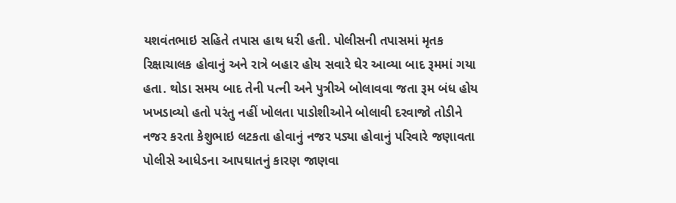યશવંતભાઇ સહિતે તપાસ હાથ ધરી હતી. પોલીસની તપાસમાં મૃતક રિક્ષાચાલક હોવાનું અને રાત્રે બહાર હોય સવારે ઘેર આવ્યા બાદ રૂમમાં ગયા હતા. થોડા સમય બાદ તેની પત્ની અને પુત્રીએ બોલાવવા જતા રૂમ બંધ હોય ખખડાવ્યો હતો પરંતુ નહીં ખોલતા પાડોશીઓને બોલાવી દરવાજો તોડીને નજર કરતા કેશુભાઇ લટકતા હોવાનું નજર પડ્યા હોવાનું પરિવારે જણાવતા પોલીસે આધેડના આપઘાતનું કારણ જાણવા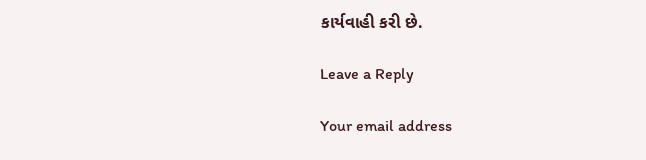કાર્યવાહી કરી છે.

Leave a Reply

Your email address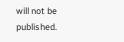will not be published.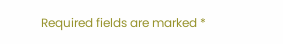Required fields are marked *